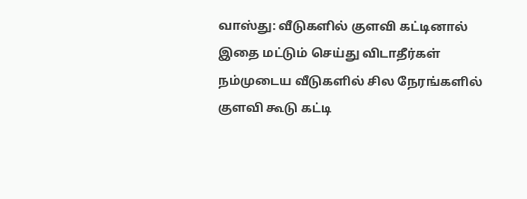வாஸ்து: வீடுகளில் குளவி கட்டினால் இதை மட்டும் செய்து விடாதீர்கள்
நம்முடைய வீடுகளில் சில நேரங்களில் குளவி கூடு கட்டி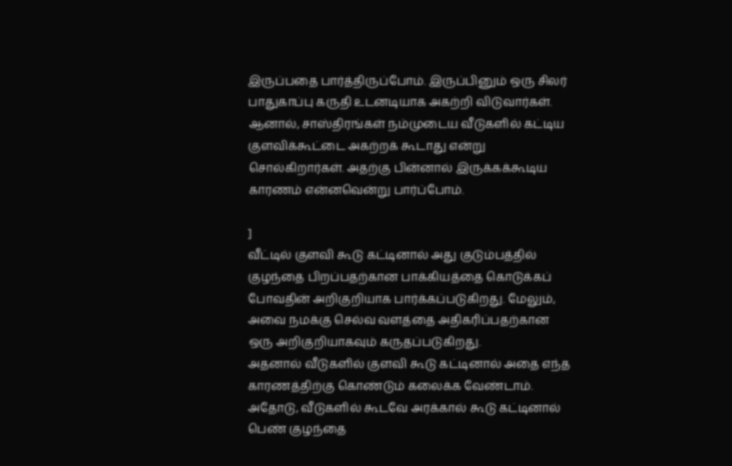இருப்பதை பார்த்திருப்போம். இருப்பினும் ஒரு சிலர் பாதுகாப்பு கருதி உடனடியாக அகற்றி விடுவார்கள்.
ஆனால், சாஸ்திரங்கள் நம்முடைய வீடுகளில் கட்டிய குளவிக்கூட்டை அகற்றக் கூடாது என்று சொல்கிறார்கள். அதற்கு பின்னால் இருக்கக்கூடிய காரணம் என்னவென்று பார்ப்போம்.

]
வீட்டில் குளவி கூடு கட்டினால் அது குடும்பத்தில் குழந்தை பிறப்பதற்கான பாக்கியத்தை கொடுக்கப் போவதின் அறிகுறியாக பார்க்கப்படுகிறது. மேலும், அவை நமக்கு செல்வ வளத்தை அதிகரிப்பதற்கான ஒரு அறிகுறியாகவும் கருதப்படுகிறது.
அதனால் வீடுகளில் குளவி கூடு கட்டினால் அதை எந்த காரணத்திற்கு கொண்டும் கலைக்க வேண்டாம். அதோடு, வீடுகளில் கூடவே அரக்கால் கூடு கட்டினால் பெண் குழந்தை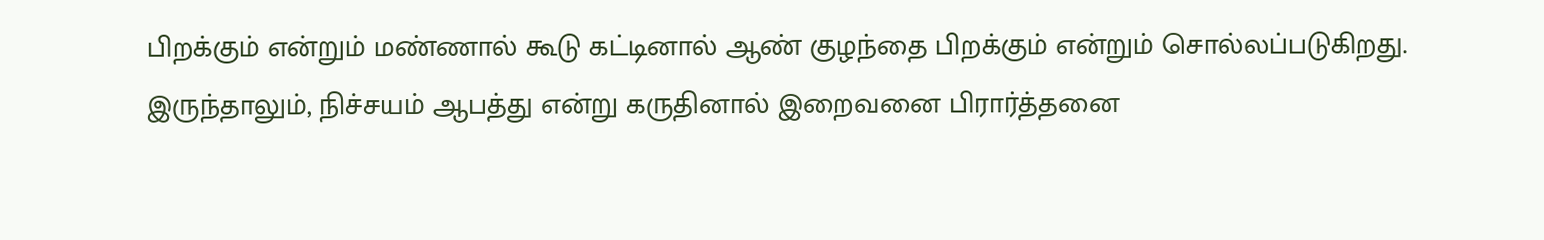பிறக்கும் என்றும் மண்ணால் கூடு கட்டினால் ஆண் குழந்தை பிறக்கும் என்றும் சொல்லப்படுகிறது. இருந்தாலும், நிச்சயம் ஆபத்து என்று கருதினால் இறைவனை பிரார்த்தனை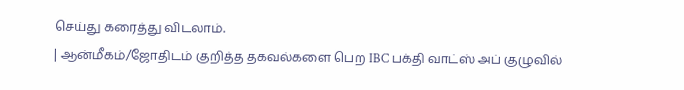செய்து கரைத்து விடலாம்.
| ஆன்மீகம்/ஜோதிடம் குறித்த தகவல்களை பெற IBC பக்தி வாட்ஸ் அப் குழுவில்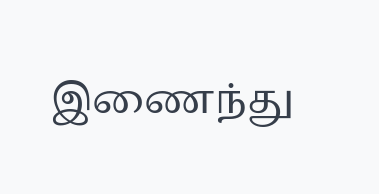இணைந்து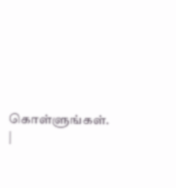கொள்ளுங்கள். |